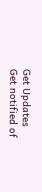Get Updates
Get notified of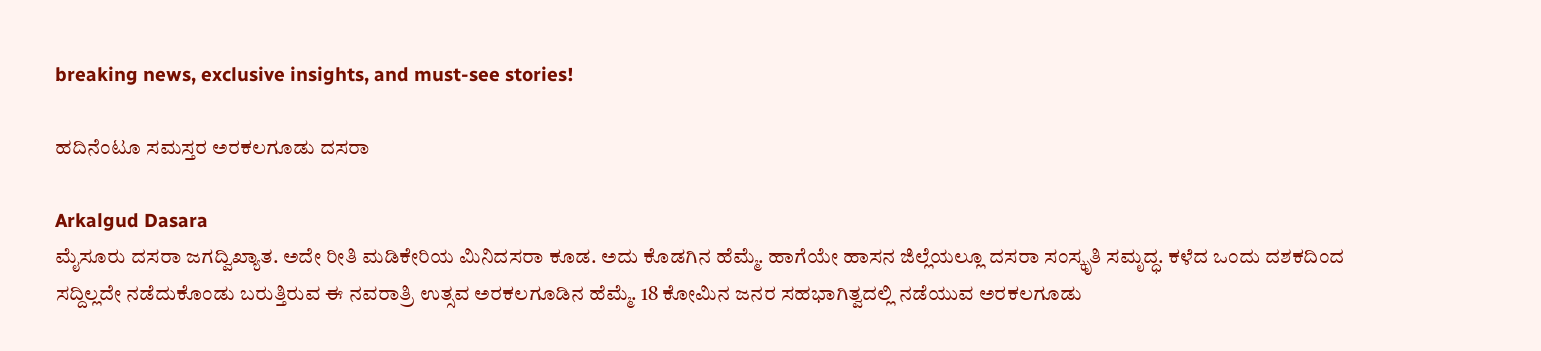breaking news, exclusive insights, and must-see stories!

ಹದಿನೆಂಟೂ ಸಮಸ್ತರ ಅರಕಲಗೂಡು ದಸರಾ

Arkalgud Dasara
ಮೈಸೂರು ದಸರಾ ಜಗದ್ವಿಖ್ಯಾತ. ಅದೇ ರೀತಿ ಮಡಿಕೇರಿಯ ಮಿನಿದಸರಾ ಕೂಡ. ಅದು ಕೊಡಗಿನ ಹೆಮ್ಮೆ. ಹಾಗೆಯೇ ಹಾಸನ ಜಿಲ್ಲೆಯಲ್ಲೂ ದಸರಾ ಸಂಸ್ಕೃತಿ ಸಮೃದ್ಧ. ಕಳೆದ ಒಂದು ದಶಕದಿಂದ ಸದ್ದಿಲ್ಲದೇ ನಡೆದುಕೊಂಡು ಬರುತ್ತಿರುವ ಈ ನವರಾತ್ರಿ ಉತ್ಸವ ಅರಕಲಗೂಡಿನ ಹೆಮ್ಮೆ. 18 ಕೋಮಿನ ಜನರ ಸಹಭಾಗಿತ್ವದಲ್ಲಿ ನಡೆಯುವ ಅರಕಲಗೂಡು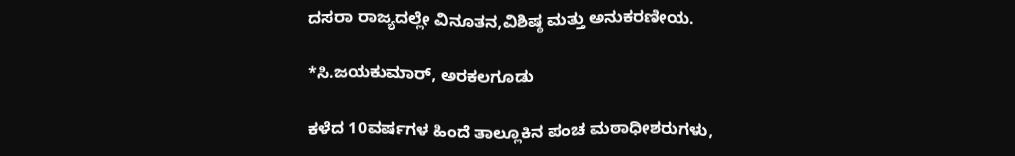ದಸರಾ ರಾಜ್ಯದಲ್ಲೇ ವಿನೂತನ,ವಿಶಿಷ್ಠ ಮತ್ತು ಅನುಕರಣೀಯ.

*ಸಿ.ಜಯಕುಮಾರ್, ಅರಕಲಗೂಡು

ಕಳೆದ 10ವರ್ಷಗಳ ಹಿಂದೆ ತಾಲ್ಲೂಕಿನ ಪಂಚ ಮಠಾಧೀಶರುಗಳು,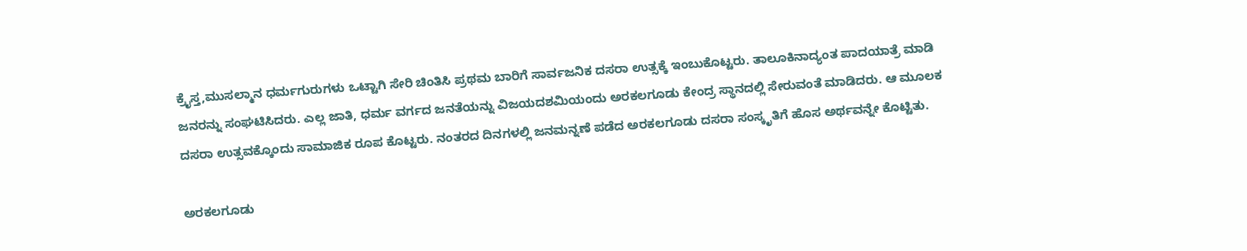ಕ್ರೈಸ್ತ,ಮುಸಲ್ಮಾನ ಧರ್ಮಗುರುಗಳು ಒಟ್ಟಾಗಿ ಸೇರಿ ಚಿಂತಿಸಿ ಪ್ರಥಮ ಬಾರಿಗೆ ಸಾರ್ವಜನಿಕ ದಸರಾ ಉತ್ಸಕ್ಕೆ ಇಂಬುಕೊಟ್ಟರು. ತಾಲೂಕಿನಾದ್ಯಂತ ಪಾದಯಾತ್ರೆ ಮಾಡಿ ಜನರನ್ನು ಸಂಘಟಿಸಿದರು. ಎಲ್ಲ ಜಾತಿ, ಧರ್ಮ ವರ್ಗದ ಜನತೆಯನ್ನು ವಿಜಯದಶಮಿಯಂದು ಅರಕಲಗೂಡು ಕೇಂದ್ರ ಸ್ಥಾನದಲ್ಲಿ ಸೇರುವಂತೆ ಮಾಡಿದರು. ಆ ಮೂಲಕ ದಸರಾ ಉತ್ಸವಕ್ಕೊಂದು ಸಾಮಾಜಿಕ ರೂಪ ಕೊಟ್ಟರು. ನಂತರದ ದಿನಗಳಲ್ಲಿ ಜನಮನ್ನಣೆ ಪಡೆದ ಅರಕಲಗೂಡು ದಸರಾ ಸಂಸ್ಕೃತಿಗೆ ಹೊಸ ಅರ್ಥವನ್ನೇ ಕೊಟ್ಟಿತು.

ಅರಕಲಗೂಡು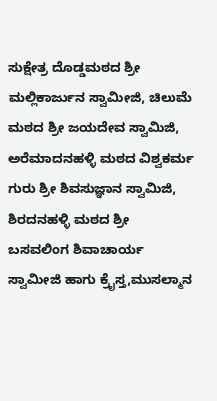ಸುಕ್ಷೇತ್ರ ದೊಡ್ಡಮಠದ ಶ್ರೀ ಮಲ್ಲಿಕಾರ್ಜುನ ಸ್ವಾಮೀಜಿ, ಚಿಲುಮೆ ಮಠದ ಶ್ರೀ ಜಯದೇವ ಸ್ವಾಮಿಜಿ, ಅರೆಮಾದನಹಳ್ಳಿ ಮಠದ ವಿಶ್ವಕರ್ಮ ಗುರು ಶ್ರೀ ಶಿವಸುಜ್ಞಾನ ಸ್ವಾಮಿಜಿ, ಶಿರದನಹಳ್ಳಿ ಮಠದ ಶ್ರೀ ಬಸವಲಿಂಗ ಶಿವಾಚಾರ್ಯ ಸ್ವಾಮೀಜಿ ಹಾಗು ಕ್ರೈಸ್ತ,ಮುಸಲ್ಮಾನ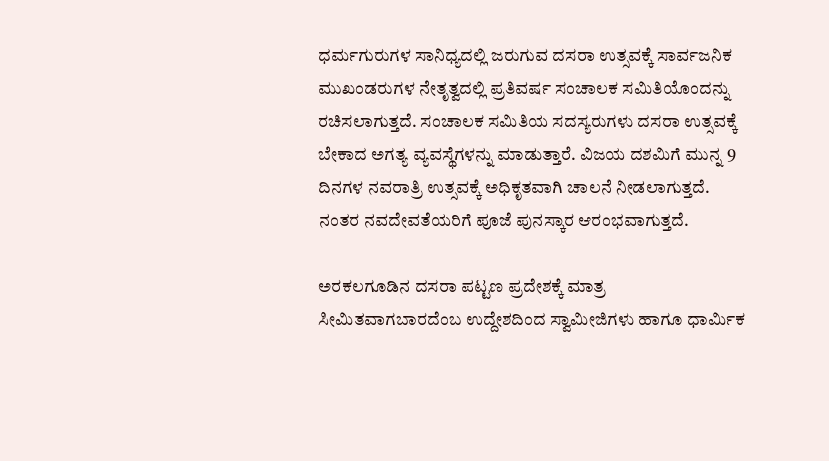ಧರ್ಮಗುರುಗಳ ಸಾನಿಧ್ಯದಲ್ಲಿ ಜರುಗುವ ದಸರಾ ಉತ್ಸವಕ್ಕೆ ಸಾರ್ವಜನಿಕ ಮುಖಂಡರುಗಳ ನೇತೃತ್ವದಲ್ಲಿ ಪ್ರತಿವರ್ಷ ಸಂಚಾಲಕ ಸಮಿತಿಯೊಂದನ್ನು ರಚಿಸಲಾಗುತ್ತದೆ. ಸಂಚಾಲಕ ಸಮಿತಿಯ ಸದಸ್ಯರುಗಳು ದಸರಾ ಉತ್ಸವಕ್ಕೆ ಬೇಕಾದ ಅಗತ್ಯ ವ್ಯವಸ್ಥೆಗಳನ್ನು ಮಾಡುತ್ತಾರೆ. ವಿಜಯ ದಶಮಿಗೆ ಮುನ್ನ 9 ದಿನಗಳ ನವರಾತ್ರಿ ಉತ್ಸವಕ್ಕೆ ಅಧಿಕೃತವಾಗಿ ಚಾಲನೆ ನೀಡಲಾಗುತ್ತದೆ. ನಂತರ ನವದೇವತೆಯರಿಗೆ ಪೂಜೆ ಪುನಸ್ಕಾರ ಆರಂಭವಾಗುತ್ತದೆ.

ಅರಕಲಗೂಡಿನ ದಸರಾ ಪಟ್ಟಣ ಪ್ರದೇಶಕ್ಕೆ ಮಾತ್ರ ಸೀಮಿತವಾಗಬಾರದೆಂಬ ಉದ್ದೇಶದಿಂದ ಸ್ವಾಮೀಜಿಗಳು ಹಾಗೂ ಧಾರ್ಮಿಕ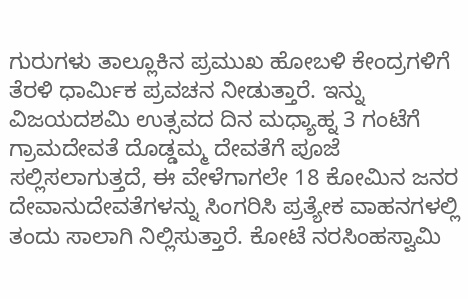ಗುರುಗಳು ತಾಲ್ಲೂಕಿನ ಪ್ರಮುಖ ಹೋಬಳಿ ಕೇಂದ್ರಗಳಿಗೆ ತೆರಳಿ ಧಾರ್ಮಿಕ ಪ್ರವಚನ ನೀಡುತ್ತಾರೆ. ಇನ್ನು ವಿಜಯದಶಮಿ ಉತ್ಸವದ ದಿನ ಮಧ್ಯಾಹ್ನ 3 ಗಂಟೆಗೆ ಗ್ರಾಮದೇವತೆ ದೊಡ್ಡಮ್ಮ ದೇವತೆಗೆ ಪೂಜೆ ಸಲ್ಲಿಸಲಾಗುತ್ತದೆ, ಈ ವೇಳೆಗಾಗಲೇ 18 ಕೋಮಿನ ಜನರ ದೇವಾನುದೇವತೆಗಳನ್ನು ಸಿಂಗರಿಸಿ ಪ್ರತ್ಯೇಕ ವಾಹನಗಳಲ್ಲಿ ತಂದು ಸಾಲಾಗಿ ನಿಲ್ಲಿಸುತ್ತಾರೆ. ಕೋಟೆ ನರಸಿಂಹಸ್ವಾಮಿ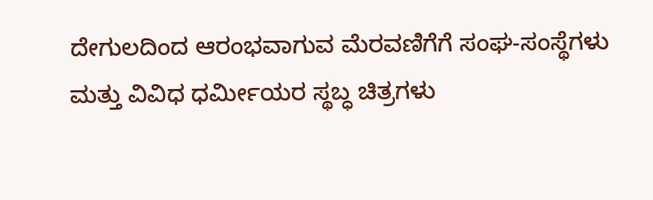ದೇಗುಲದಿಂದ ಆರಂಭವಾಗುವ ಮೆರವಣಿಗೆಗೆ ಸಂಘ-ಸಂಸ್ಥೆಗಳು ಮತ್ತು ವಿವಿಧ ಧರ್ಮೀಯರ ಸ್ಥಬ್ಧ ಚಿತ್ರಗಳು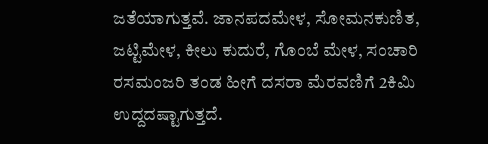ಜತೆಯಾಗುತ್ತವೆ. ಜಾನಪದಮೇಳ, ಸೋಮನಕುಣಿತ, ಜಟ್ಟಿಮೇಳ, ಕೀಲು ಕುದುರೆ, ಗೊಂಬೆ ಮೇಳ, ಸಂಚಾರಿ ರಸಮಂಜರಿ ತಂಡ ಹೀಗೆ ದಸರಾ ಮೆರವಣಿಗೆ 2ಕಿಮಿ ಉದ್ದದಷ್ಟಾಗುತ್ತದೆ.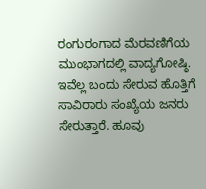ರಂಗುರಂಗಾದ ಮೆರವಣಿಗೆಯ ಮುಂಭಾಗದಲ್ಲಿ ವಾದ್ಯಗೋಷ್ಠಿ. ಇವೆಲ್ಲ ಬಂದು ಸೇರುವ ಹೊತ್ತಿಗೆ ಸಾವಿರಾರು ಸಂಖ್ಯೆಯ ಜನರು ಸೇರುತ್ತಾರೆ. ಹೂವು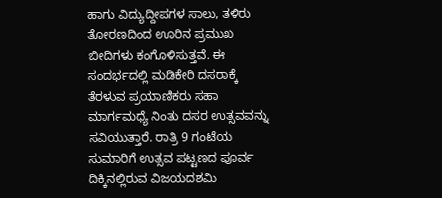ಹಾಗು ವಿದ್ಯುದ್ದೀಪಗಳ ಸಾಲು, ತಳಿರು ತೋರಣದಿಂದ ಊರಿನ ಪ್ರಮುಖ ಬೀದಿಗಳು ಕಂಗೊಳಿಸುತ್ತವೆ. ಈ ಸಂದರ್ಭದಲ್ಲಿ ಮಡಿಕೇರಿ ದಸರಾಕ್ಕೆ ತೆರಳುವ ಪ್ರಯಾಣಿಕರು ಸಹಾ ಮಾರ್ಗಮಧ್ಯೆ ನಿಂತು ದಸರ ಉತ್ಸವವನ್ನು ಸವಿಯುತ್ತಾರೆ. ರಾತ್ರಿ 9 ಗಂಟೆಯ ಸುಮಾರಿಗೆ ಉತ್ಸವ ಪಟ್ಟಣದ ಪೂರ್ವ ದಿಕ್ಕಿನಲ್ಲಿರುವ ವಿಜಯದಶಮಿ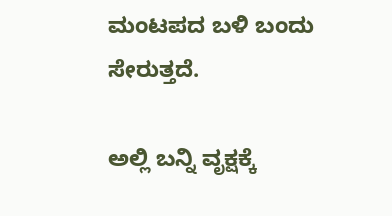ಮಂಟಪದ ಬಳಿ ಬಂದು ಸೇರುತ್ತದೆ.

ಅಲ್ಲಿ ಬನ್ನಿ ವೃಕ್ಷಕ್ಕೆ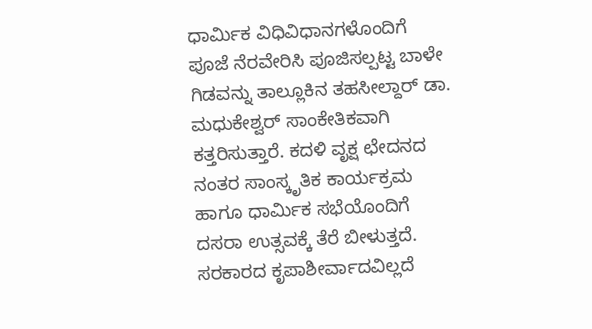ಧಾರ್ಮಿಕ ವಿಧಿವಿಧಾನಗಳೊಂದಿಗೆ ಪೂಜೆ ನೆರವೇರಿಸಿ ಪೂಜಿಸಲ್ಪಟ್ಟ ಬಾಳೇ ಗಿಡವನ್ನು ತಾಲ್ಲೂಕಿನ ತಹಸೀಲ್ದಾರ್ ಡಾ. ಮಧುಕೇಶ್ವರ್ ಸಾಂಕೇತಿಕವಾಗಿ ಕತ್ತರಿಸುತ್ತಾರೆ. ಕದಳಿ ವೃಕ್ಷ ಛೇದನದ ನಂತರ ಸಾಂಸ್ಕೃತಿಕ ಕಾರ್ಯಕ್ರಮ ಹಾಗೂ ಧಾರ್ಮಿಕ ಸಭೆಯೊಂದಿಗೆ ದಸರಾ ಉತ್ಸವಕ್ಕೆ ತೆರೆ ಬೀಳುತ್ತದೆ. ಸರಕಾರದ ಕೃಪಾಶೀರ್ವಾದವಿಲ್ಲದೆ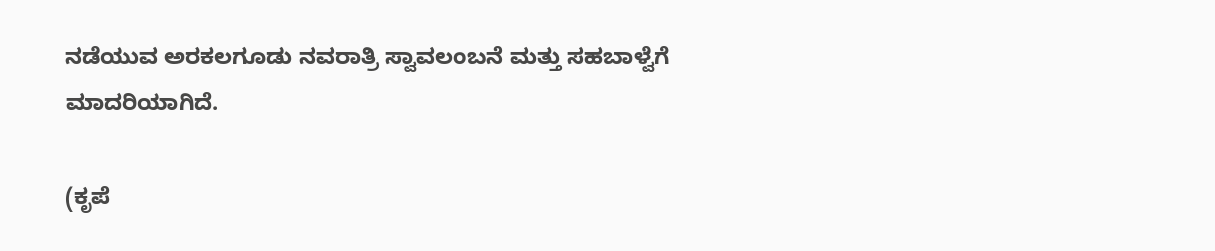ನಡೆಯುವ ಅರಕಲಗೂಡು ನವರಾತ್ರಿ ಸ್ವಾವಲಂಬನೆ ಮತ್ತು ಸಹಬಾಳ್ವೆಗೆ ಮಾದರಿಯಾಗಿದೆ.

(ಕೃಪೆ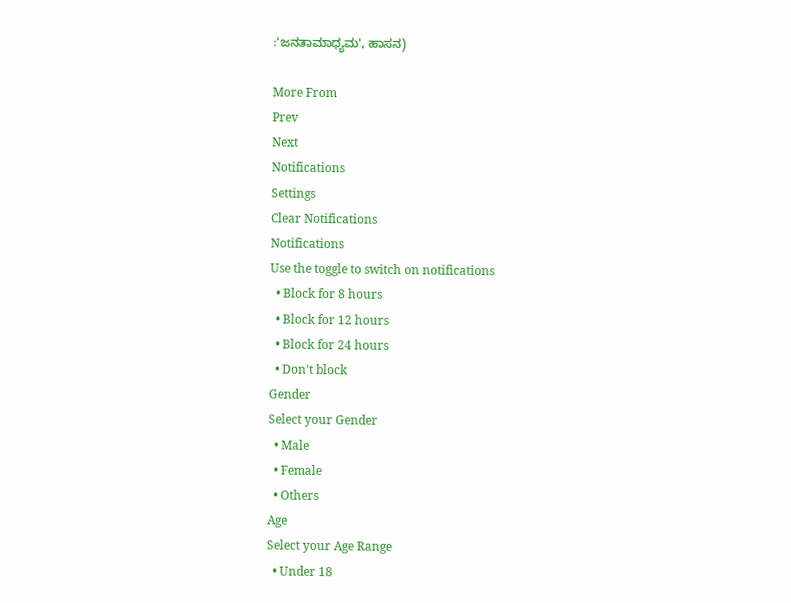:'ಜನತಾಮಾಧ್ಯಮ', ಹಾಸನ)

More From
Prev
Next
Notifications
Settings
Clear Notifications
Notifications
Use the toggle to switch on notifications
  • Block for 8 hours
  • Block for 12 hours
  • Block for 24 hours
  • Don't block
Gender
Select your Gender
  • Male
  • Female
  • Others
Age
Select your Age Range
  • Under 18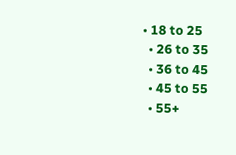• 18 to 25
  • 26 to 35
  • 36 to 45
  • 45 to 55
  • 55+